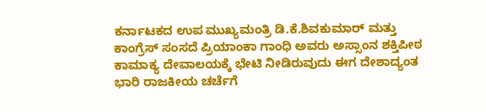ಕರ್ನಾಟಕದ ಉಪ ಮುಖ್ಯಮಂತ್ರಿ ಡಿ.ಕೆ.ಶಿವಕುಮಾರ್ ಮತ್ತು ಕಾಂಗ್ರೆಸ್ ಸಂಸದೆ ಪ್ರಿಯಾಂಕಾ ಗಾಂಧಿ ಅವರು ಅಸ್ಸಾಂನ ಶಕ್ತಿಪೀಠ ಕಾಮಾಕ್ಯ ದೇವಾಲಯಕ್ಕೆ ಭೇಟಿ ನೀಡಿರುವುದು ಈಗ ದೇಶಾದ್ಯಂತ ಭಾರಿ ರಾಜಕೀಯ ಚರ್ಚೆಗೆ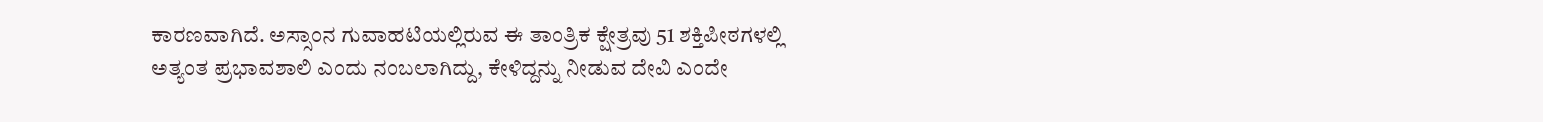ಕಾರಣವಾಗಿದೆ. ಅಸ್ಸಾಂನ ಗುವಾಹಟಿಯಲ್ಲಿರುವ ಈ ತಾಂತ್ರಿಕ ಕ್ಷೇತ್ರವು 51 ಶಕ್ತಿಪೀಠಗಳಲ್ಲಿ ಅತ್ಯಂತ ಪ್ರಭಾವಶಾಲಿ ಎಂದು ನಂಬಲಾಗಿದ್ದು, ಕೇಳಿದ್ದನ್ನು ನೀಡುವ ದೇವಿ ಎಂದೇ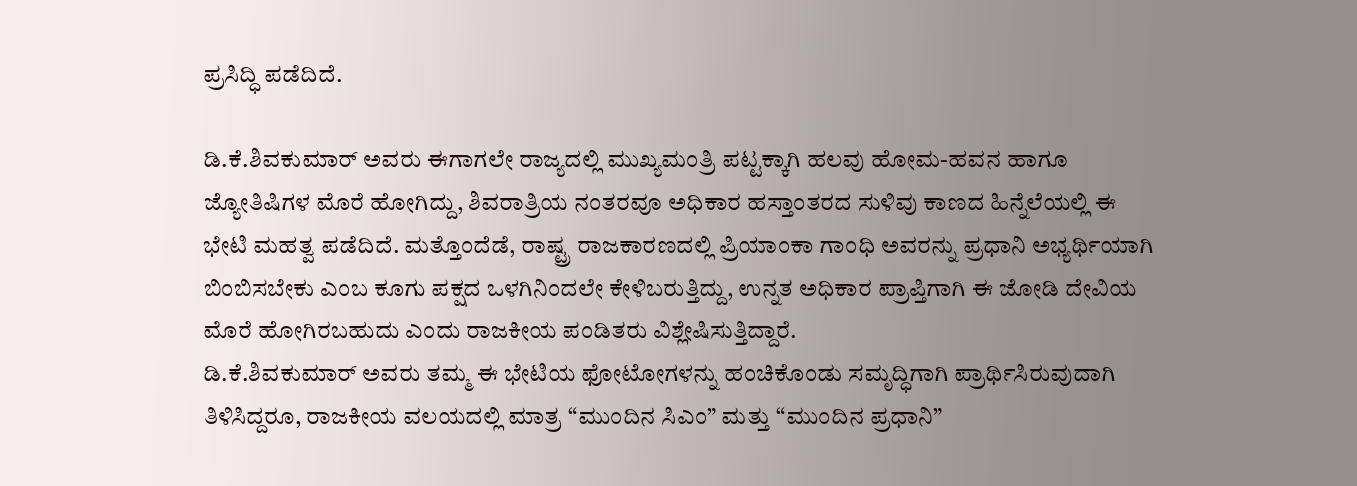ಪ್ರಸಿದ್ಧಿ ಪಡೆದಿದೆ.

ಡಿ.ಕೆ.ಶಿವಕುಮಾರ್ ಅವರು ಈಗಾಗಲೇ ರಾಜ್ಯದಲ್ಲಿ ಮುಖ್ಯಮಂತ್ರಿ ಪಟ್ಟಕ್ಕಾಗಿ ಹಲವು ಹೋಮ-ಹವನ ಹಾಗೂ ಜ್ಯೋತಿಷಿಗಳ ಮೊರೆ ಹೋಗಿದ್ದು, ಶಿವರಾತ್ರಿಯ ನಂತರವೂ ಅಧಿಕಾರ ಹಸ್ತಾಂತರದ ಸುಳಿವು ಕಾಣದ ಹಿನ್ನೆಲೆಯಲ್ಲಿ ಈ ಭೇಟಿ ಮಹತ್ವ ಪಡೆದಿದೆ. ಮತ್ತೊಂದೆಡೆ, ರಾಷ್ಟ್ರ ರಾಜಕಾರಣದಲ್ಲಿ ಪ್ರಿಯಾಂಕಾ ಗಾಂಧಿ ಅವರನ್ನು ಪ್ರಧಾನಿ ಅಭ್ಯರ್ಥಿಯಾಗಿ ಬಿಂಬಿಸಬೇಕು ಎಂಬ ಕೂಗು ಪಕ್ಷದ ಒಳಗಿನಿಂದಲೇ ಕೇಳಿಬರುತ್ತಿದ್ದು, ಉನ್ನತ ಅಧಿಕಾರ ಪ್ರಾಪ್ತಿಗಾಗಿ ಈ ಜೋಡಿ ದೇವಿಯ ಮೊರೆ ಹೋಗಿರಬಹುದು ಎಂದು ರಾಜಕೀಯ ಪಂಡಿತರು ವಿಶ್ಲೇಷಿಸುತ್ತಿದ್ದಾರೆ.
ಡಿ.ಕೆ.ಶಿವಕುಮಾರ್ ಅವರು ತಮ್ಮ ಈ ಭೇಟಿಯ ಫೋಟೋಗಳನ್ನು ಹಂಚಿಕೊಂಡು ಸಮೃದ್ಧಿಗಾಗಿ ಪ್ರಾರ್ಥಿಸಿರುವುದಾಗಿ ತಿಳಿಸಿದ್ದರೂ, ರಾಜಕೀಯ ವಲಯದಲ್ಲಿ ಮಾತ್ರ “ಮುಂದಿನ ಸಿಎಂ” ಮತ್ತು “ಮುಂದಿನ ಪ್ರಧಾನಿ”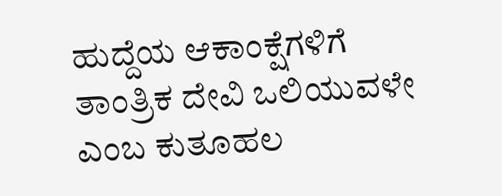ಹುದ್ದೆಯ ಆಕಾಂಕ್ಷೆಗಳಿಗೆ ತಾಂತ್ರಿಕ ದೇವಿ ಒಲಿಯುವಳೇ ಎಂಬ ಕುತೂಹಲ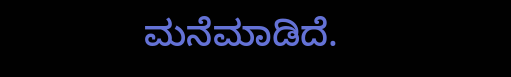ಮನೆಮಾಡಿದೆ.